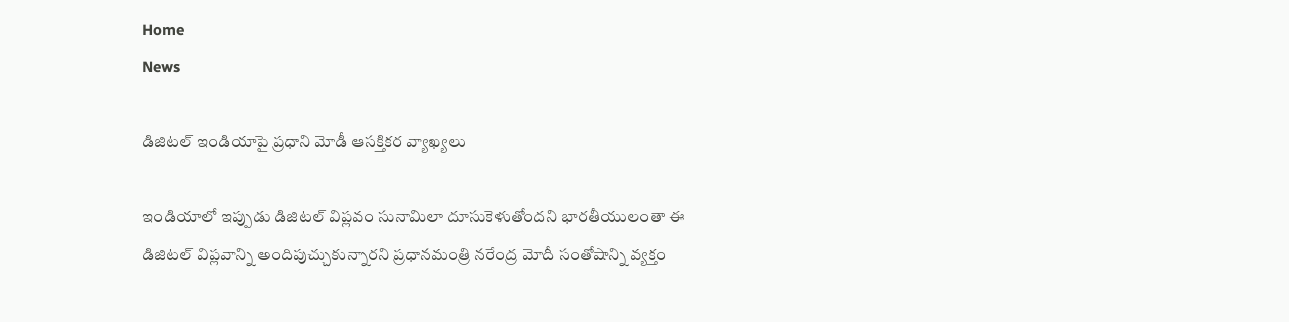Home
News

డిజిటల్ ఇండియాపై ప్రధాని మోడీ ఆసక్తికర వ్యాఖ్యలు

ఇండియాలో ఇప్పుడు డిజిటల్ విప్లవం సునామిలా దూసుకెళుతోందని భారతీయులంతా ఈ డిజిటల్ విప్లవాన్ని అందిపుచ్చుకున్నారని ప్రధానమంత్రి నరేంద్ర మోదీ సంతోషాన్ని వ్యక్తం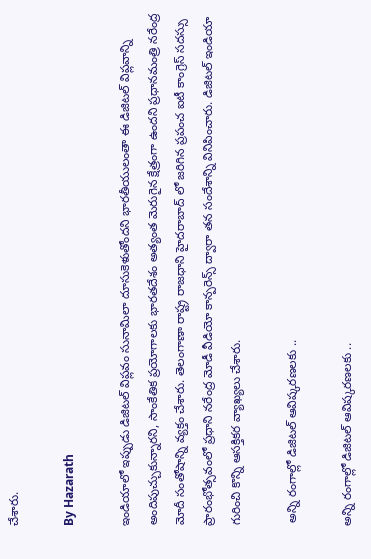చేశారు.

By Hazarath

ఇండియాలో ఇప్పుడు డిజిటల్ విప్లవం సునామిలా దూసుకెళుతోందని భారతీయులంతా ఈ డిజిటల్ విప్లవాన్ని అందిపుచ్చుకున్నారని, సాంకేతిక ప్రయోగాలకు భారతదేశం అత్యంత మెరుగైన క్షేత్రంగా ఉందని ప్రధానమంత్రి నరేంద్ర మోదీ సంతోషాన్ని వ్యక్తం చేశారు. తెలంగాణా రాష్ట్ర రాజధాని హైదరాబాద్ లో జరిగిన ప్రపంచ ఐటీ కాంగ్రెస్ సదస్సు ప్రారంభోత్సవంలో ప్రధాని నరేంద్ర మోడీ వీడియో కాన్పరెన్స్ ద్వారా తన సందేశాన్ని వినిపించారు. డిజిటల్ ఇండియా గురించి కొన్ని ఆసక్తికర వ్యాఖ్యలు చేశారు.

 అన్ని రంగాల్లో డిజిటల్‌ ఆవిష్కరణలకు ..

అన్ని రంగాల్లో డిజిటల్‌ ఆవిష్కరణలకు ..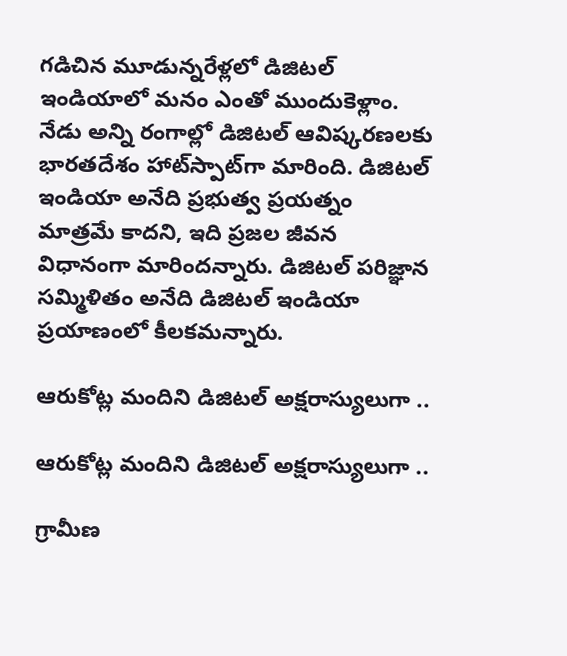గడిచిన మూడున్నరేళ్లలో డిజిటల్‌ ఇండియాలో మనం ఎంతో ముందుకెళ్లాం. నేడు అన్ని రంగాల్లో డిజిటల్‌ ఆవిష్కరణలకు భారతదేశం హాట్‌స్పాట్‌గా మారింది. డిజిటల్‌ ఇండియా అనేది ప్రభుత్వ ప్రయత్నం మాత్రమే కాదని, ఇది ప్రజల జీవన విధానంగా మారిందన్నారు. డిజిటల్‌ పరిజ్ఞాన సమ్మిళితం అనేది డిజిటల్‌ ఇండియా ప్రయాణంలో కీలకమన్నారు.

ఆరుకోట్ల మందిని డిజిటల్‌ అక్షరాస్యులుగా ..

ఆరుకోట్ల మందిని డిజిటల్‌ అక్షరాస్యులుగా ..

గ్రామీణ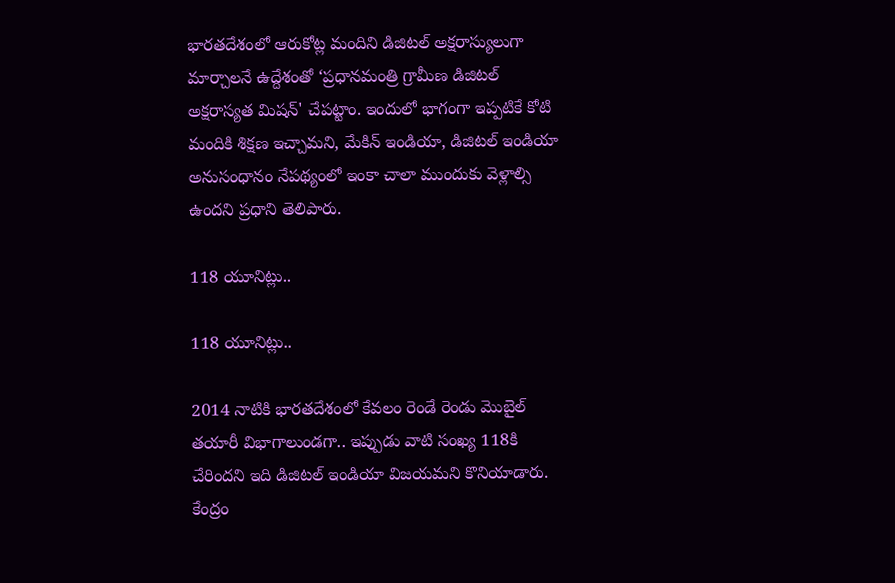భారతదేశంలో ఆరుకోట్ల మందిని డిజిటల్‌ అక్షరాస్యులుగా మార్చాలనే ఉద్దేశంతో ‘ప్రధానమంత్రి గ్రామీణ డిజిటల్‌ అక్షరాస్యత మిషన్‌' చేపట్టాం. ఇందులో భాగంగా ఇప్పటికే కోటి మందికి శిక్షణ ఇచ్చామని, మేకిన్‌ ఇండియా, డిజిటల్‌ ఇండియా అనుసంధానం నేపథ్యంలో ఇంకా చాలా ముందుకు వెళ్లాల్సి ఉందని ప్రధాని తెలిపారు.

118 యూనిట్లు..

118 యూనిట్లు..

2014 నాటికి భారతదేశంలో కేవలం రెండే రెండు మొబైల్‌ తయారీ విభాగాలుండగా.. ఇప్పుడు వాటి సంఖ్య 118కి చేరిందని ఇది డిజిటల్ ఇండియా విజయమని కొనియాడారు. కేంద్రం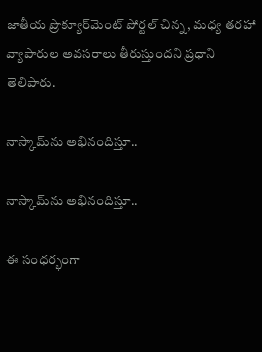జాతీయ ప్రొక్యూర్‌మెంట్‌ పోర్టల్‌ చిన్న, మధ్య తరహా వ్యాపారుల అవసరాలు తీరుస్తుందని ప్రధాని తెలిపారు.

నాస్కామ్‌ను అభినందిస్తూ..

నాస్కామ్‌ను అభినందిస్తూ..

ఈ సంధర్భంగా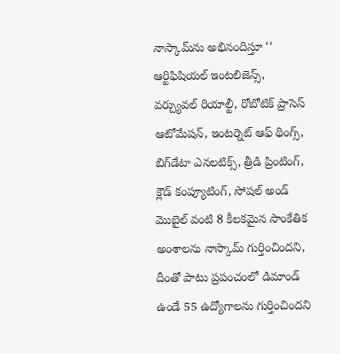నాస్కామ్‌ను అభినందిస్తూ ‘‘ ఆర్టిఫిషియల్‌ ఇంటలిజెన్స్‌, వర్చ్యువల్‌ రియాల్టీ, రోబోటిక్‌ ప్రాసెస్‌ ఆటోమేషన్‌, ఇంటర్నెట్‌ ఆఫ్‌ థింగ్స్‌, బిగ్‌డేటా ఎనలటిక్స్‌, త్రీడి ప్రింటింగ్‌, క్లౌడ్‌ కంప్యూటింగ్‌, సోషల్‌ అండ్‌ మొబైల్‌ వంటి 8 కీలకమైన సాంకేతిక అంశాలను నాస్కామ్‌ గుర్తించిందని, దీంతో పాటు ప్రపంచంలో డిమాండ్‌ ఉండే 55 ఉద్యోగాలను గుర్తించిందని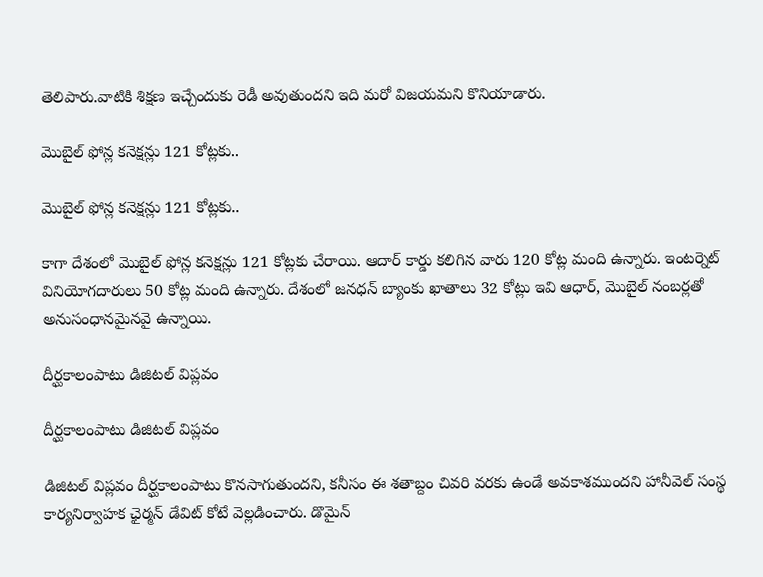తెలిపారు.వాటికి శిక్షణ ఇచ్చేందుకు రెడీ అవుతుందని ఇది మరో విజయమని కొనియాడారు.

మొబైల్ ఫోన్ల కనెక్షన్లు 121 కోట్లకు..

మొబైల్ ఫోన్ల కనెక్షన్లు 121 కోట్లకు..

కాగా దేశంలో మొబైల్ ఫోన్ల కనెక్షన్లు 121 కోట్లకు చేరాయి. ఆదార్ కార్డు కలిగిన వారు 120 కోట్ల మంది ఉన్నారు. ఇంటర్నెట్ వినియోగదారులు 50 కోట్ల మంది ఉన్నారు. దేశంలో జనధన్ బ్యాంకు ఖాతాలు 32 కోట్లు ఇవి ఆధార్, మొబైల్ నంబర్లతో అనుసంధానమైనవై ఉన్నాయి.

దీర్ఘకాలంపాటు డిజిటల్‌ విప్లవం

దీర్ఘకాలంపాటు డిజిటల్‌ విప్లవం

డిజిటల్‌ విప్లవం దీర్ఘకాలంపాటు కొనసాగుతుందని, కనీసం ఈ శతాబ్దం చివరి వరకు ఉండే అవకాశముందని హానీవెల్‌ సంస్థ కార్యనిర్వాహక ఛైర్మన్‌ డేవిట్‌ కోటే వెల్లడించారు. డొమైన్‌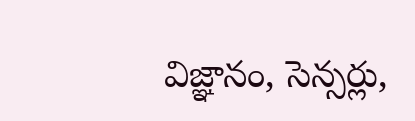విజ్ఞానం, సెన్సర్లు,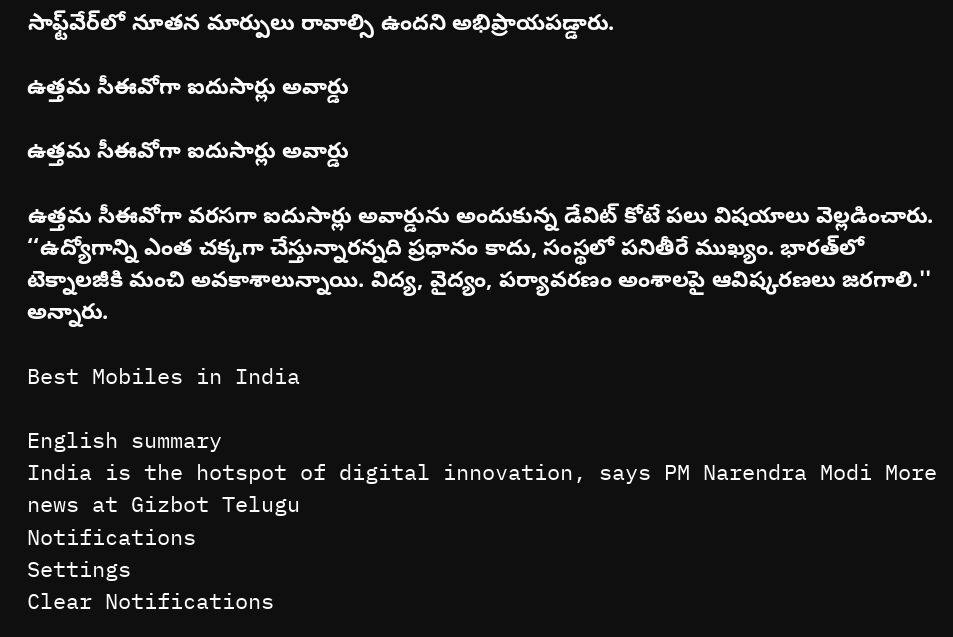సాఫ్ట్‌వేర్‌లో నూతన మార్పులు రావాల్సి ఉందని అభిప్రాయపడ్డారు.

ఉత్తమ సీఈవోగా ఐదుసార్లు అవార్డు

ఉత్తమ సీఈవోగా ఐదుసార్లు అవార్డు

ఉత్తమ సీఈవోగా వరసగా ఐదుసార్లు అవార్డును అందుకున్న డేవిట్‌ కోటే పలు విషయాలు వెల్లడించారు. ‘‘ఉద్యోగాన్ని ఎంత చక్కగా చేస్తున్నారన్నది ప్రధానం కాదు, సంస్థలో పనితీరే ముఖ్యం. భారత్‌లో టెక్నాలజీకి మంచి అవకాశాలున్నాయి. విద్య, వైద్యం, పర్యావరణం అంశాలపై ఆవిష్కరణలు జరగాలి.'' అన్నారు.

Best Mobiles in India

English summary
India is the hotspot of digital innovation, says PM Narendra Modi More news at Gizbot Telugu
Notifications
Settings
Clear Notifications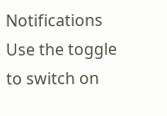Notifications
Use the toggle to switch on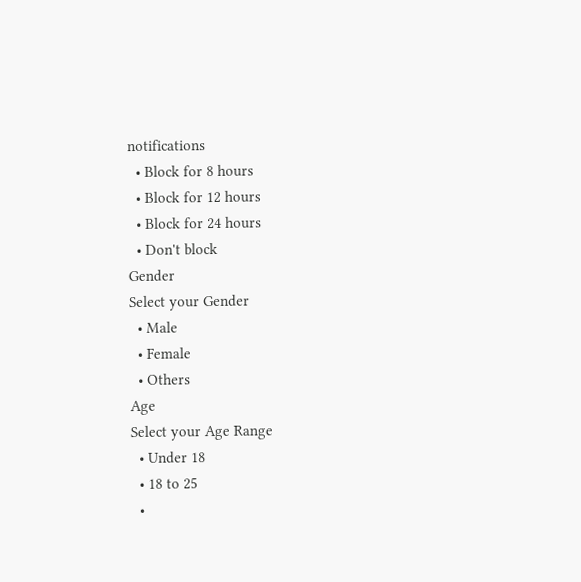notifications
  • Block for 8 hours
  • Block for 12 hours
  • Block for 24 hours
  • Don't block
Gender
Select your Gender
  • Male
  • Female
  • Others
Age
Select your Age Range
  • Under 18
  • 18 to 25
  •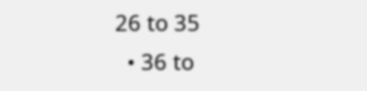26 to 35
  • 36 to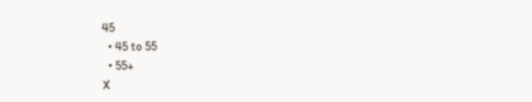45
  • 45 to 55
  • 55+
X